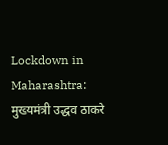Lockdown in Maharashtra: मुख्यमंत्री उद्धव ठाकरे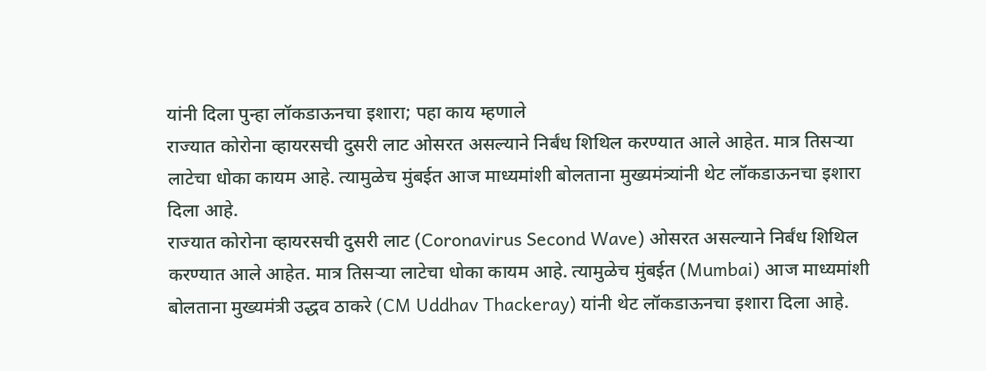यांनी दिला पुन्हा लॉकडाऊनचा इशारा; पहा काय म्हणाले
राज्यात कोरोना व्हायरसची दुसरी लाट ओसरत असल्याने निर्बंध शिथिल करण्यात आले आहेत. मात्र तिसऱ्या लाटेचा धोका कायम आहे. त्यामुळेच मुंबईत आज माध्यमांशी बोलताना मुख्यमंत्र्यांनी थेट लॉकडाऊनचा इशारा दिला आहे.
राज्यात कोरोना व्हायरसची दुसरी लाट (Coronavirus Second Wave) ओसरत असल्याने निर्बंध शिथिल करण्यात आले आहेत. मात्र तिसऱ्या लाटेचा धोका कायम आहे. त्यामुळेच मुंबईत (Mumbai) आज माध्यमांशी बोलताना मुख्यमंत्री उद्धव ठाकरे (CM Uddhav Thackeray) यांनी थेट लॉकडाऊनचा इशारा दिला आहे.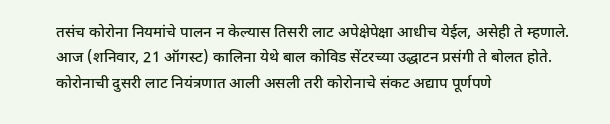तसंच कोरोना नियमांचे पालन न केल्यास तिसरी लाट अपेक्षेपेक्षा आधीच येईल, असेही ते म्हणाले. आज (शनिवार, 21 ऑगस्ट) कालिना येथे बाल कोविड सेंटरच्या उद्धाटन प्रसंगी ते बोलत होते.
कोरोनाची दुसरी लाट नियंत्रणात आली असली तरी कोरोनाचे संकट अद्याप पूर्णपणे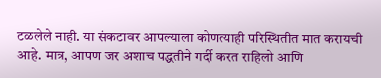टळलेले नाही. या संकटावर आपल्याला कोणत्याही परिस्थितीत मात करायची आहे. मात्र, आपण जर अशाच पद्धतीने गर्दी करत राहिलो आणि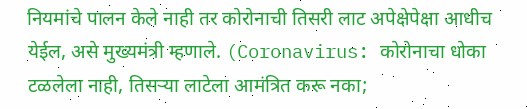नियमांचे पालन केले नाही तर कोरोनाची तिसरी लाट अपेक्षेपेक्षा आधीच येईल, असे मुख्यमंत्री म्हणाले. (Coronavirus: कोरोनाचा धोका टळलेला नाही, तिसऱ्या लाटेला आमंत्रित करू नका;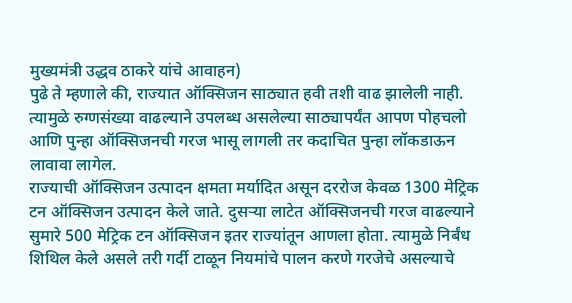मुख्यमंत्री उद्धव ठाकरे यांचे आवाहन)
पुढे ते म्हणाले की, राज्यात ऑक्सिजन साठ्यात हवी तशी वाढ झालेली नाही. त्यामुळे रुग्णसंख्या वाढल्याने उपलब्ध असलेल्या साठ्यापर्यंत आपण पोहचलो आणि पुन्हा ऑक्सिजनची गरज भासू लागली तर कदाचित पुन्हा लॉकडाऊन लावावा लागेल.
राज्याची ऑक्सिजन उत्पादन क्षमता मर्यादित असून दररोज केवळ 1300 मेट्रिक टन ऑक्सिजन उत्पादन केले जाते. दुसऱ्या लाटेत ऑक्सिजनची गरज वाढल्याने सुमारे 500 मेट्रिक टन ऑक्सिजन इतर राज्यांतून आणला होता. त्यामुळे निर्बंध शिथिल केले असले तरी गर्दी टाळून नियमांचे पालन करणे गरजेचे असल्याचे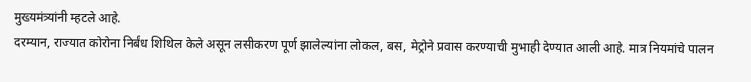मुख्यमंत्र्यांनी म्हटले आहे.
दरम्यान, राज्यात कोरोना निर्बंध शिथिल केले असून लसीकरण पूर्ण झालेल्यांना लोकल, बस, मेट्रोने प्रवास करण्याची मुभाही देण्यात आली आहे. मात्र नियमांचे पालन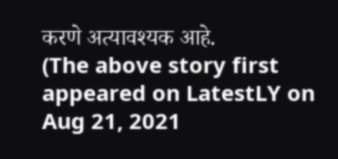करणे अत्यावश्यक आहे.
(The above story first appeared on LatestLY on Aug 21, 2021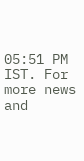05:51 PM IST. For more news and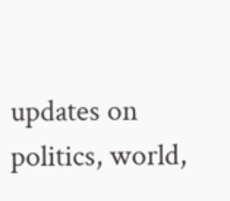updates on politics, world,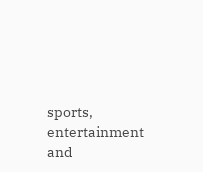sports, entertainment and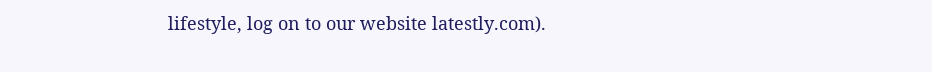lifestyle, log on to our website latestly.com).